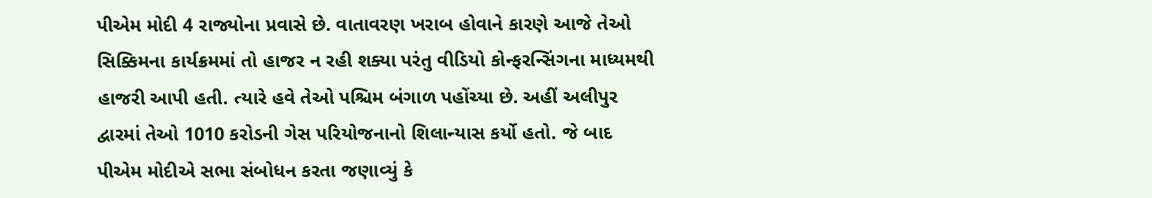પીએમ મોદી 4 રાજ્યોના પ્રવાસે છે. વાતાવરણ ખરાબ હોવાને કારણે આજે તેઓ સિક્કિમના કાર્યક્રમમાં તો હાજર ન રહી શક્યા પરંતુ વીડિયો કોન્ફરન્સિંગના માધ્યમથી હાજરી આપી હતી. ત્યારે હવે તેઓ પશ્ચિમ બંગાળ પહોંચ્યા છે. અહીં અલીપુર દ્વારમાં તેઓ 1010 કરોડની ગેસ પરિયોજનાનો શિલાન્યાસ કર્યો હતો. જે બાદ પીએમ મોદીએ સભા સંબોધન કરતા જણાવ્યું કે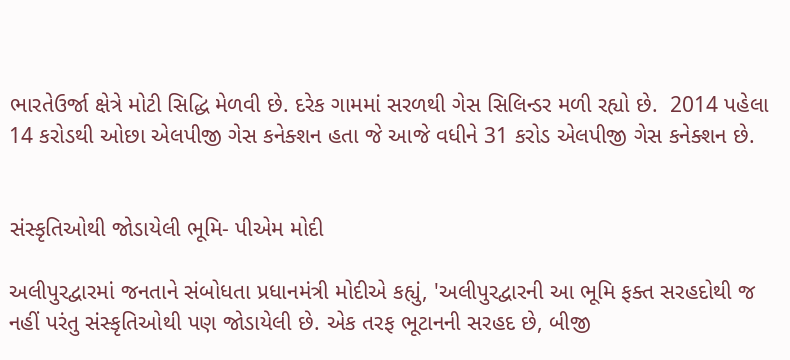ભારતેઉર્જા ક્ષેત્રે મોટી સિદ્ધિ મેળવી છે. દરેક ગામમાં સરળથી ગેસ સિલિન્ડર મળી રહ્યો છે.  2014 પહેલા 14 કરોડથી ઓછા એલપીજી ગેસ કનેક્શન હતા જે આજે વધીને 31 કરોડ એલપીજી ગેસ કનેક્શન છે.


સંસ્કૃતિઓથી જોડાયેલી ભૂમિ- પીએમ મોદી

અલીપુરદ્વારમાં જનતાને સંબોધતા પ્રધાનમંત્રી મોદીએ કહ્યું, 'અલીપુરદ્વારની આ ભૂમિ ફક્ત સરહદોથી જ નહીં પરંતુ સંસ્કૃતિઓથી પણ જોડાયેલી છે. એક તરફ ભૂટાનની સરહદ છે, બીજી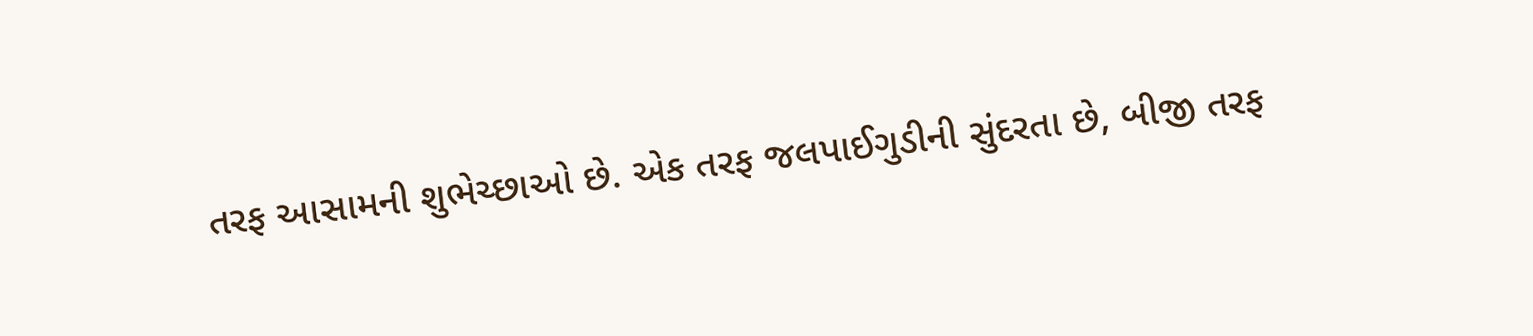તરફ આસામની શુભેચ્છાઓ છે. એક તરફ જલપાઈગુડીની સુંદરતા છે, બીજી તરફ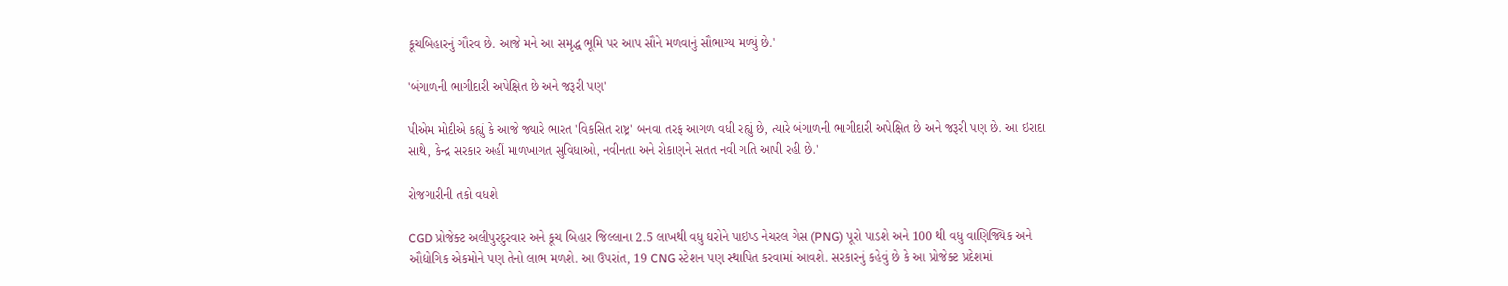કૂચબિહારનું ગૌરવ છે. આજે મને આ સમૃદ્ધ ભૂમિ પર આપ સૌને મળવાનું સૌભાગ્ય મળ્યું છે.'

'બંગાળની ભાગીદારી અપેક્ષિત છે અને જરૂરી પણ'

પીએમ મોદીએ કહ્યું કે આજે જ્યારે ભારત 'વિકસિત રાષ્ટ્ર' બનવા તરફ આગળ વધી રહ્યું છે, ત્યારે બંગાળની ભાગીદારી અપેક્ષિત છે અને જરૂરી પણ છે. આ ઇરાદા સાથે, કેન્દ્ર સરકાર અહીં માળખાગત સુવિધાઓ, નવીનતા અને રોકાણને સતત નવી ગતિ આપી રહી છે.'

રોજગારીની તકો વધશે

CGD પ્રોજેક્ટ અલીપુરદુરવાર અને કૂચ બિહાર જિલ્લાના 2.5 લાખથી વધુ ઘરોને પાઇપ્ડ નેચરલ ગેસ (PNG) પૂરો પાડશે અને 100 થી વધુ વાણિજ્યિક અને ઔદ્યોગિક એકમોને પણ તેનો લાભ મળશે. આ ઉપરાંત, 19 CNG સ્ટેશન પણ સ્થાપિત કરવામાં આવશે. સરકારનું કહેવું છે કે આ પ્રોજેક્ટ પ્રદેશમાં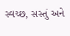સ્વચ્છ, સસ્તું અને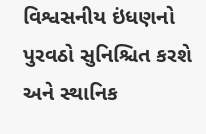વિશ્વસનીય ઇંધણનો પુરવઠો સુનિશ્ચિત કરશે અને સ્થાનિક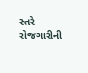સ્તરે રોજગારીની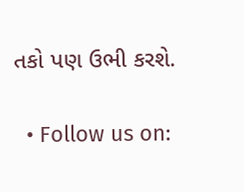તકો પણ ઉભી કરશે.

  • Follow us on: